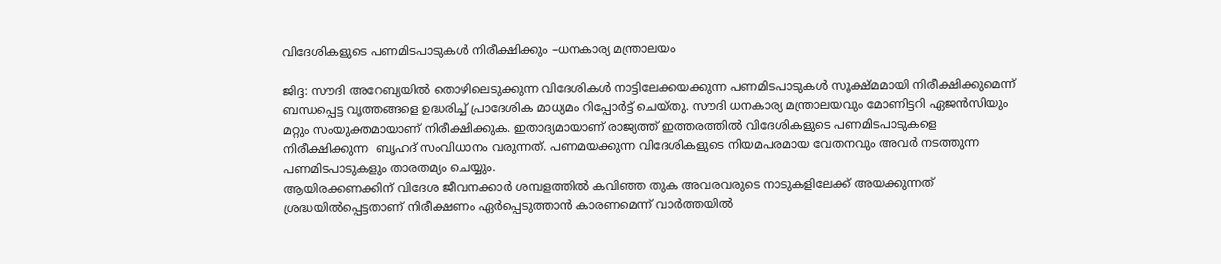വിദേശികളുടെ പണമിടപാടുകള്‍ നിരീക്ഷിക്കും –ധനകാര്യ മന്ത്രാലയം

ജിദ്ദ: സൗദി അറേബ്യയില്‍ തൊഴിലെടുക്കുന്ന വിദേശികള്‍ നാട്ടിലേക്കയക്കുന്ന പണമിടപാടുകള്‍ സൂക്ഷ്മമായി നിരീക്ഷിക്കുമെന്ന് ബന്ധപ്പെട്ട വൃത്തങ്ങളെ ഉദ്ധരിച്ച് പ്രാദേശിക മാധ്യമം റിപ്പോര്‍ട്ട് ചെയ്തു. സൗദി ധനകാര്യ മന്ത്രാലയവും മോണിട്ടറി ഏജന്‍സിയും മറ്റും സംയുക്തമായാണ് നിരീക്ഷിക്കുക. ഇതാദ്യമായാണ് രാജ്യത്ത് ഇത്തരത്തില്‍ വിദേശികളുടെ പണമിടപാടുകളെ നിരീക്ഷിക്കുന്ന  ബൃഹദ് സംവിധാനം വരുന്നത്. പണമയക്കുന്ന വിദേശികളുടെ നിയമപരമായ വേതനവും അവര്‍ നടത്തുന്ന പണമിടപാടുകളും താരതമ്യം ചെയ്യും.
ആയിരക്കണക്കിന് വിദേശ ജീവനക്കാര്‍ ശമ്പളത്തില്‍ കവിഞ്ഞ തുക അവരവരുടെ നാടുകളിലേക്ക് അയക്കുന്നത് ശ്രദ്ധയില്‍പ്പെട്ടതാണ് നിരീക്ഷണം ഏര്‍പ്പെടുത്താന്‍ കാരണമെന്ന് വാര്‍ത്തയില്‍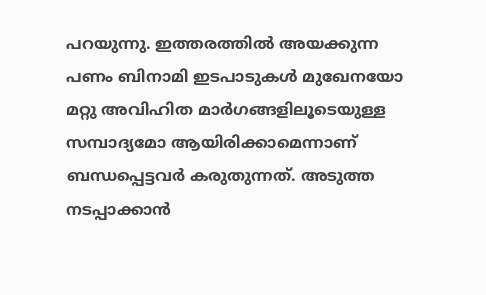പറയുന്നു. ഇത്തരത്തില്‍ അയക്കുന്ന പണം ബിനാമി ഇടപാടുകള്‍ മുഖേനയോ മറ്റു അവിഹിത മാര്‍ഗങ്ങളിലൂടെയുള്ള സമ്പാദ്യമോ ആയിരിക്കാമെന്നാണ് ബന്ധപ്പെട്ടവര്‍ കരുതുന്നത്. അടുത്ത നടപ്പാക്കാന്‍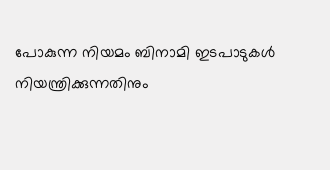പോകുന്ന നിയമം ബിനാമി ഇടപാടുകള്‍ നിയന്ത്രിക്കുന്നതിനും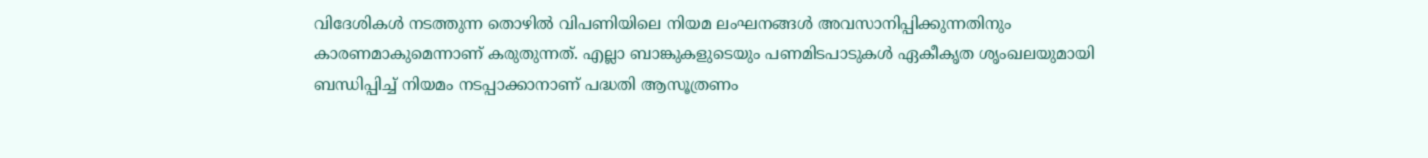വിദേശികള്‍ നടത്തുന്ന തൊഴില്‍ വിപണിയിലെ നിയമ ലംഘനങ്ങള്‍ അവസാനിപ്പിക്കുന്നതിനും കാരണമാകുമെന്നാണ് കരുതുന്നത്. എല്ലാ ബാങ്കുകളുടെയും പണമിടപാടുകള്‍ ഏകീകൃത ശൃംഖലയുമായി ബന്ധിപ്പിച്ച് നിയമം നടപ്പാക്കാനാണ് പദ്ധതി ആസൂത്രണം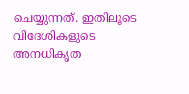ചെയ്യുന്നത്. ഇതിലൂടെ വിദേശികളുടെ അനധികൃത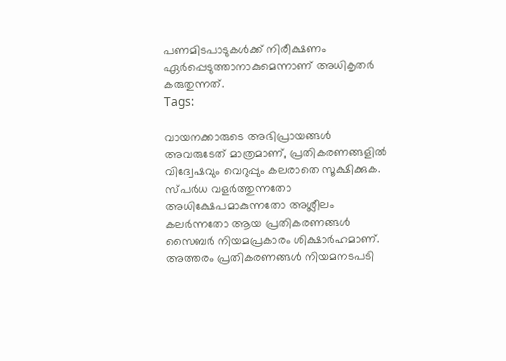പണമിടപാടുകള്‍ക്ക് നിരീക്ഷണം ഏര്‍പ്പെടുത്താനാകുമെന്നാണ് അധികൃതര്‍ കരുതുന്നത്.
Tags:

വായനക്കാരുടെ അഭിപ്രായങ്ങള്‍ അവരുടേത് മാത്രമാണ്, പ്രതികരണങ്ങളിൽ വിദ്വേഷവും വെറുപ്പും കലരാതെ സൂക്ഷിക്കുക. സ്പർധ വളർത്തുന്നതോ അധിക്ഷേപമാകുന്നതോ അശ്ലീലം കലർന്നതോ ആയ പ്രതികരണങ്ങൾ സൈബർ നിയമപ്രകാരം ശിക്ഷാർഹമാണ്. അത്തരം പ്രതികരണങ്ങൾ നിയമനടപടി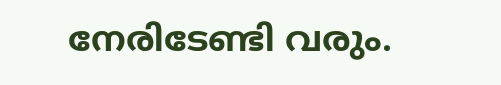നേരിടേണ്ടി വരും.